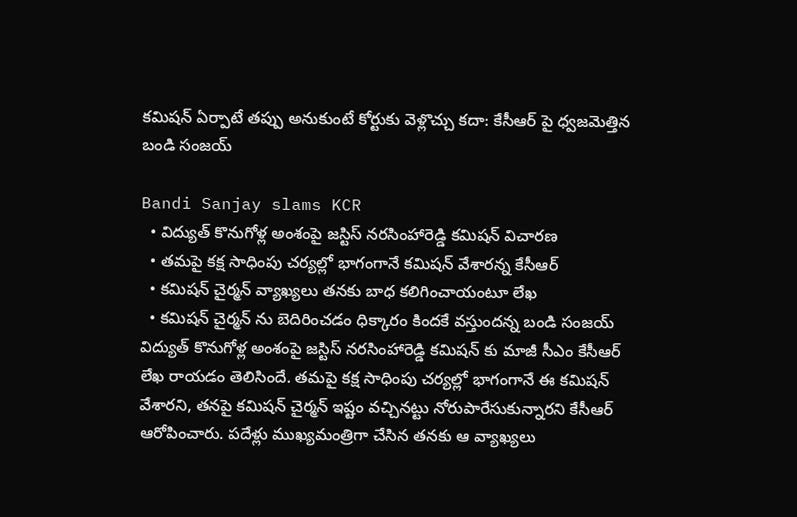కమిషన్ ఏర్పాటే తప్పు అనుకుంటే కోర్టుకు వెళ్లొచ్చు కదా: కేసీఆర్ పై ధ్వజమెత్తిన బండి సంజయ్

Bandi Sanjay slams KCR
  • విద్యుత్ కొనుగోళ్ల అంశంపై జస్టిస్ నరసింహారెడ్డి కమిషన్ విచారణ
  • తమపై కక్ష సాధింపు చర్యల్లో భాగంగానే కమిషన్ వేశారన్న కేసీఆర్
  • కమిషన్ చైర్మన్ వ్యాఖ్యలు తనకు బాధ కలిగించాయంటూ లేఖ
  • కమిషన్ చైర్మన్ ను బెదిరించడం ధిక్కారం కిందకే వస్తుందన్న బండి సంజయ్
విద్యుత్ కొనుగోళ్ల అంశంపై జస్టిస్ నరసింహారెడ్డి కమిషన్ కు మాజీ సీఎం కేసీఆర్ లేఖ రాయడం తెలిసిందే. తమపై కక్ష సాధింపు చర్యల్లో భాగంగానే ఈ కమిషన్ వేశారని, తనపై కమిషన్ చైర్మన్ ఇష్టం వచ్చినట్టు నోరుపారేసుకున్నారని కేసీఆర్ ఆరోపించారు. పదేళ్లు ముఖ్యమంత్రిగా చేసిన తనకు ఆ వ్యాఖ్యలు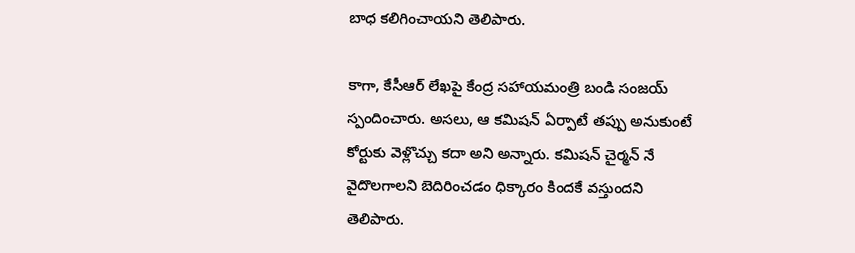బాధ కలిగించాయని తెలిపారు.

కాగా, కేసీఆర్ లేఖపై కేంద్ర సహాయమంత్రి బండి సంజయ్ స్పందించారు. అసలు, ఆ కమిషన్ ఏర్పాటే తప్పు అనుకుంటే కోర్టుకు వెళ్లొచ్చు కదా అని అన్నారు. కమిషన్ చైర్మన్ నే వైదొలగాలని బెదిరించడం ధిక్కారం కిందకే వస్తుందని తెలిపారు.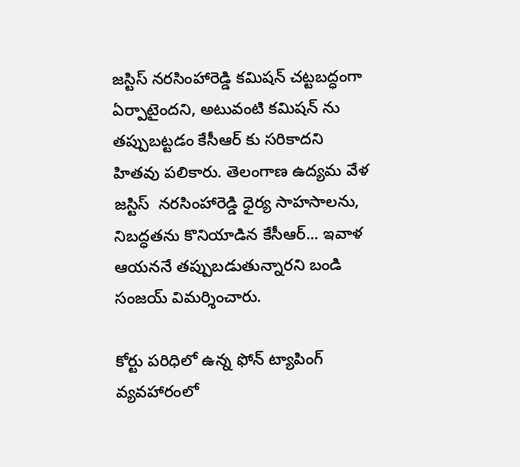జస్టిస్ నరసింహారెడ్డి కమిషన్ చట్టబద్ధంగా ఏర్పాటైందని, అటువంటి కమిషన్ ను తప్పుబట్టడం కేసీఆర్ కు సరికాదని హితవు పలికారు. తెలంగాణ ఉద్యమ వేళ జస్టిస్  నరసింహారెడ్డి ధైర్య సాహసాలను, నిబద్ధతను కొనియాడిన కేసీఆర్... ఇవాళ ఆయననే తప్పుబడుతున్నారని బండి సంజయ్ విమర్శించారు.

కోర్టు పరిధిలో ఉన్న ఫోన్ ట్యాపింగ్ వ్యవహారంలో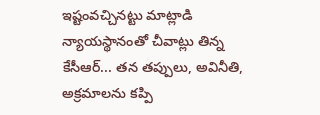ఇష్టంవచ్చినట్టు మాట్లాడి న్యాయస్థానంతో చీవాట్లు తిన్న కేసీఆర్... తన తప్పులు, అవినీతి, అక్రమాలను కప్పి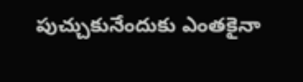పుచ్చుకునేందుకు ఎంతకైనా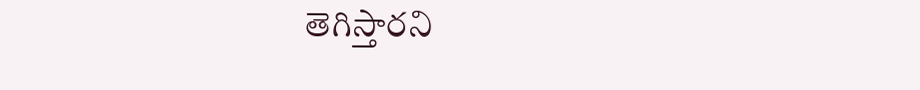తెగిస్తారని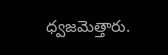ధ్వజమెత్తారు.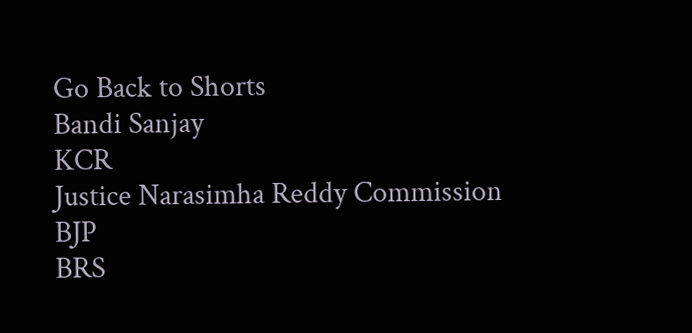Go Back to Shorts
Bandi Sanjay
KCR
Justice Narasimha Reddy Commission
BJP
BRS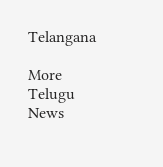Telangana

More Telugu News